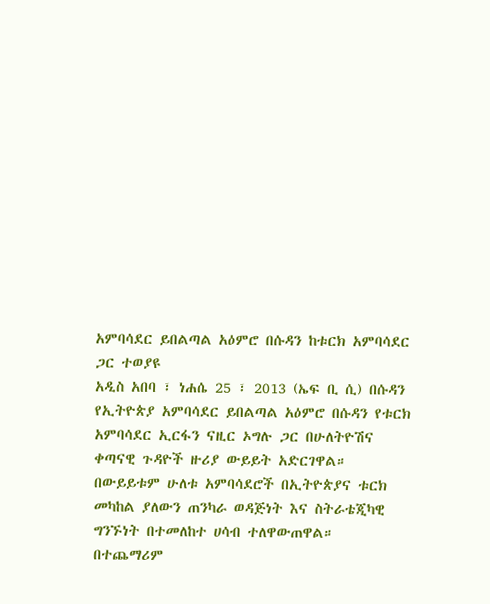አምባሳደር ይበልጣል አዕምሮ በሱዳን ከቱርክ አምባሳደር ጋር ተወያዩ
አዲስ አበባ ፣ ነሐሴ 25 ፣ 2013 (ኤፍ ቢ ሲ) በሱዳን የኢትዮጵያ አምባሳደር ይበልጣል አዕምሮ በሱዳን የቱርክ አምባሳደር ኢርፋን ናዚር ኦግሉ ጋር በሁለትዮሽና ቀጣናዊ ጉዳዮች ዙሪያ ውይይት አድርገዋል።
በውይይቱም ሁለቱ አምባሳደሮች በኢትዮጵያና ቱርክ መካከል ያለውን ጠንካራ ወዳጅነት እና ስትራቴጂካዊ ግንኙነት በተመለከተ ሀሳብ ተለዋውጠዋል።
በተጨማሪም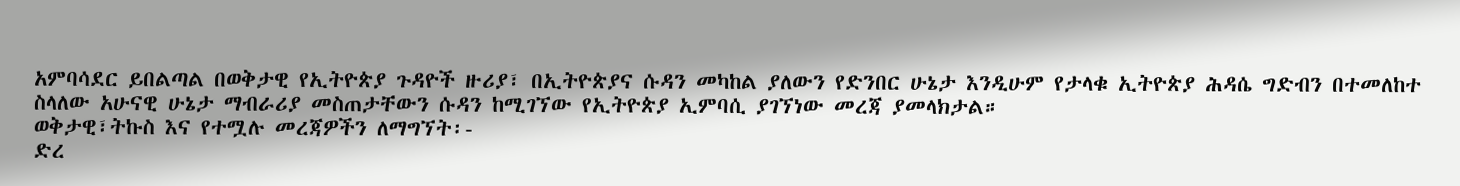አምባሳደር ይበልጣል በወቅታዊ የኢትዮጵያ ጉዳዮች ዙሪያ፣ በኢትዮጵያና ሱዳን መካከል ያለውን የድንበር ሁኔታ እንዲሁም የታላቁ ኢትዮጵያ ሕዳሴ ግድብን በተመለከተ ስላለው አሁናዊ ሁኔታ ማብራሪያ መስጠታቸውን ሱዳን ከሚገኘው የኢትዮጵያ ኢምባሲ ያገኘነው መረጃ ያመላክታል።
ወቅታዊ፣ትኩስ እና የተሟሉ መረጃዎችን ለማግኘት፡-
ድረ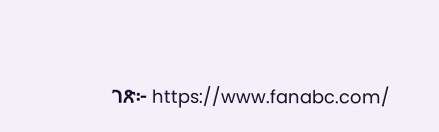ገጽ፦ https://www.fanabc.com/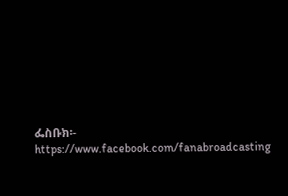ፌስቡክ፡- https://www.facebook.com/fanabroadcasting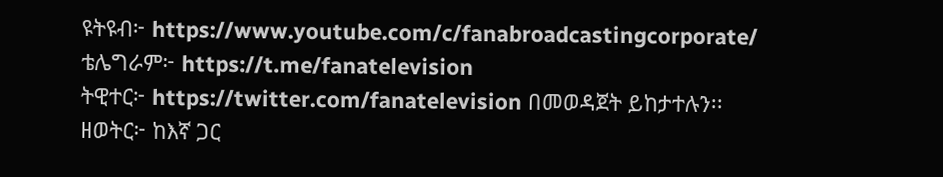ዩትዩብ፦ https://www.youtube.com/c/fanabroadcastingcorporate/
ቴሌግራም፦ https://t.me/fanatelevision
ትዊተር፦ https://twitter.com/fanatelevision በመወዳጀት ይከታተሉን፡፡
ዘወትር፦ ከእኛ ጋር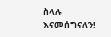ስላሉ እናመሰግናለን!